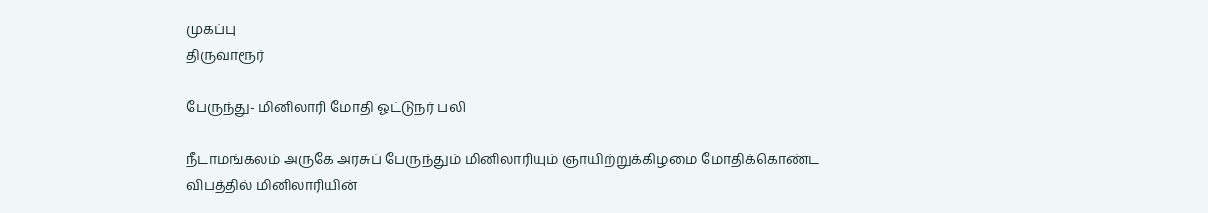முகப்பு
திருவாரூர்

பேருந்து- மினிலாரி மோதி ஓட்டுநர் பலி

நீடாமங்கலம் அருகே அரசுப் பேருந்தும் மினிலாரியும் ஞாயிற்றுக்கிழமை மோதிக்கொண்ட விபத்தில் மினிலாரியின்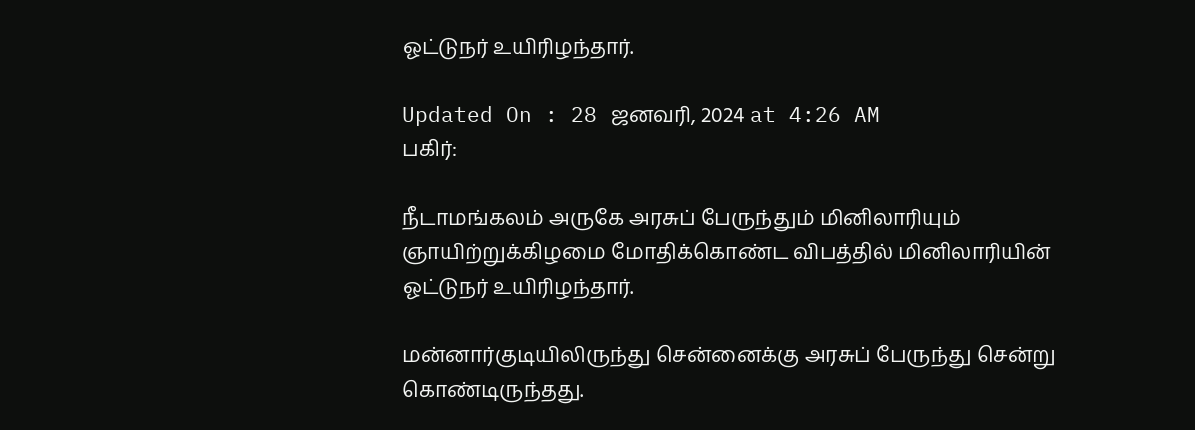ஓட்டுநர் உயிரிழந்தார்.

Updated On : 28 ஜனவரி, 2024 at 4:26 AM
பகிர்:

நீடாமங்கலம் அருகே அரசுப் பேருந்தும் மினிலாரியும் ஞாயிற்றுக்கிழமை மோதிக்கொண்ட விபத்தில் மினிலாரியின் ஓட்டுநர் உயிரிழந்தார்.

மன்னார்குடியிலிருந்து சென்னைக்கு அரசுப் பேருந்து சென்று கொண்டிருந்தது.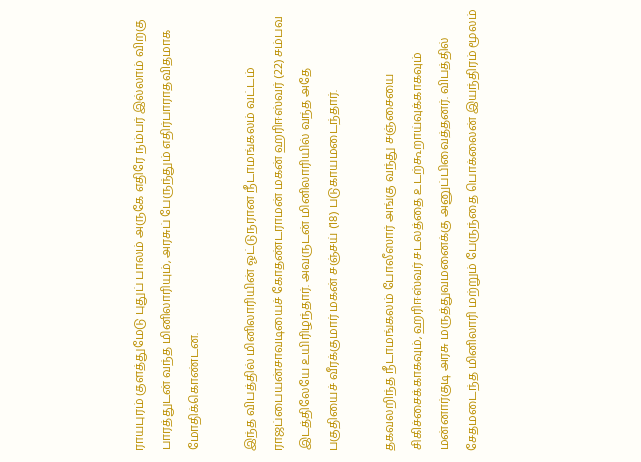ராயபுரம் குளத்துமேடு புதுப் பாலம் அருகே எதிரே நம்பர் இல்லாம் விறகு பாரத்துடன் வந்த மினிலாரியும், அரசுப் பேருந்தும் எதிர்பாராதவிதமாக மோதிக்கொண்டன.

இந்த விபத்தில் மினிலாரியின் ஓட்டுநரான நீடாமங்கலம் வட்டம் ராஜப்பையன்சாவடியைச் கோதண்டராமன் மகன் ஹரிஈஸ்வர் (22) சம்பவ இடத்திலேயே உயிரிழந்தார். அவருடன் மினிலாரியில் வந்த அதே பகுதியைச் வீரக்குமார் மகன் சஞ்சய் (18) படுகாயமடைந்தார்.

தகவலறிந்த நீடாமங்கலம் போலீஸார் அங்கு வந்து சஞ்சையை சிகிச்சைக்காகவும், ஹரிஈஸ்வர் சடலத்தை உடற்கூறாய்வுக்காகவும் மன்னார்குடி அரசு மருத்துவமனைக்கு அனுப்பிவைத்தனர். விபத்தில் சேதமடைந்த மினிலாரி மற்றும் பேருந்தை பொக்லைன் இயந்திரம் மூலம்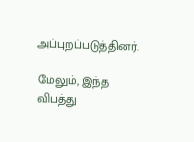அப்புறப்படுத்தினர்.

மேலும், இந்த விபத்து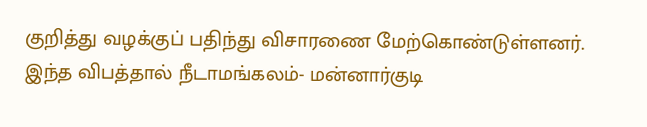குறித்து வழக்குப் பதிந்து விசாரணை மேற்கொண்டுள்ளனர். இந்த விபத்தால் நீடாமங்கலம்- மன்னார்குடி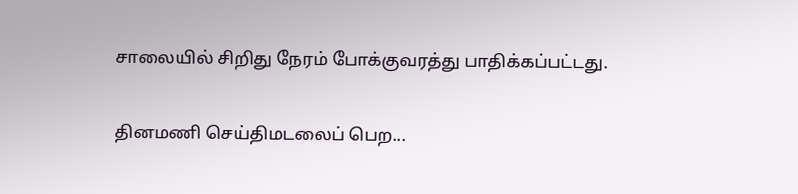சாலையில் சிறிது நேரம் போக்குவரத்து பாதிக்கப்பட்டது.

தினமணி செய்திமடலைப் பெற...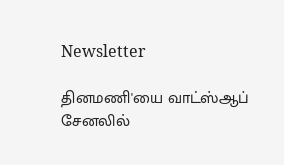Newsletter

தினமணி'யை வாட்ஸ்ஆப் சேனலில்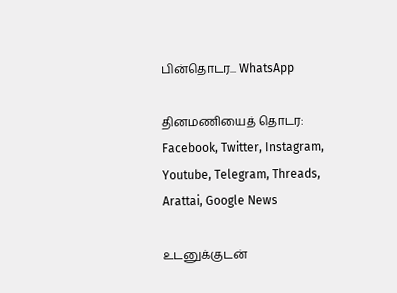பின்தொடர... WhatsApp

தினமணியைத் தொடர: Facebook, Twitter, Instagram, Youtube, Telegram, Threads, Arattai, Google News

உடனுக்குடன்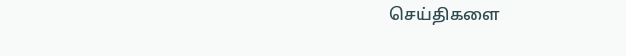செய்திகளை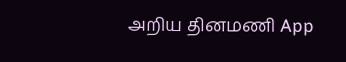அறிய தினமணி App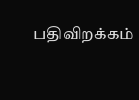பதிவிறக்கம்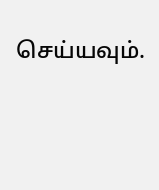செய்யவும்.